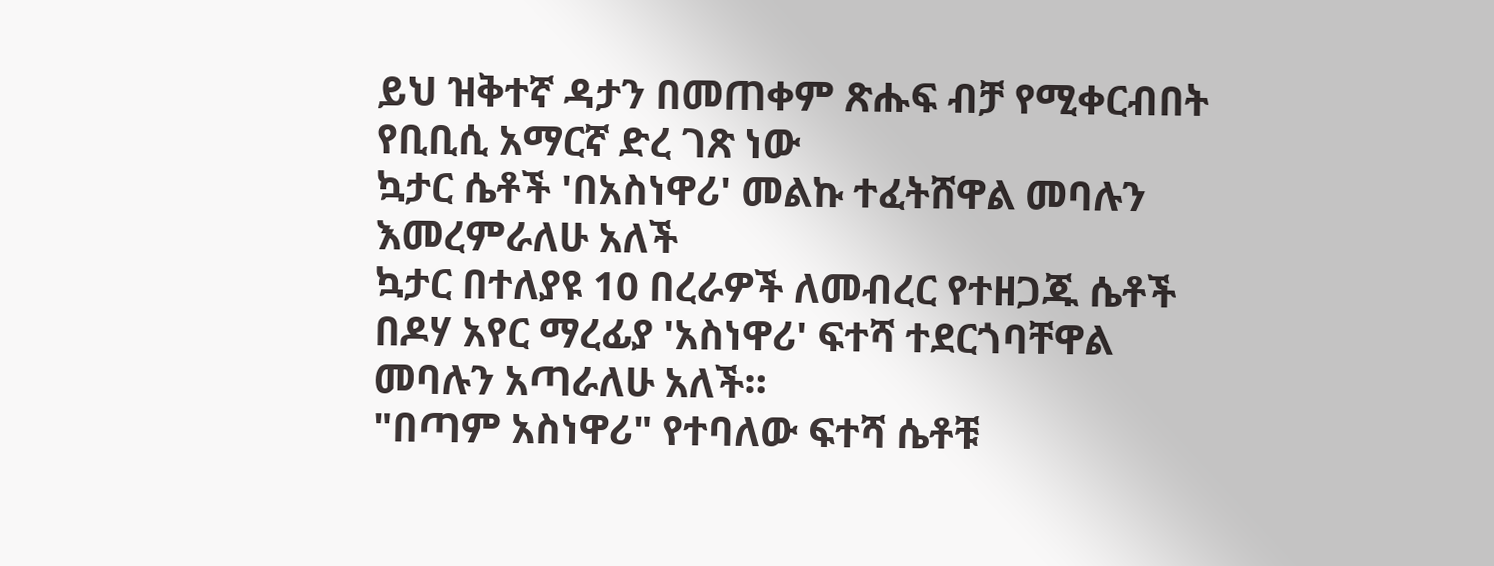ይህ ዝቅተኛ ዳታን በመጠቀም ጽሑፍ ብቻ የሚቀርብበት የቢቢሲ አማርኛ ድረ ገጽ ነው
ኳታር ሴቶች 'በአስነዋሪ' መልኩ ተፈትሸዋል መባሉን እመረምራለሁ አለች
ኳታር በተለያዩ 10 በረራዎች ለመብረር የተዘጋጁ ሴቶች በዶሃ አየር ማረፊያ 'አስነዋሪ' ፍተሻ ተደርጎባቸዋል መባሉን አጣራለሁ አለች።
"በጣም አስነዋሪ" የተባለው ፍተሻ ሴቶቹ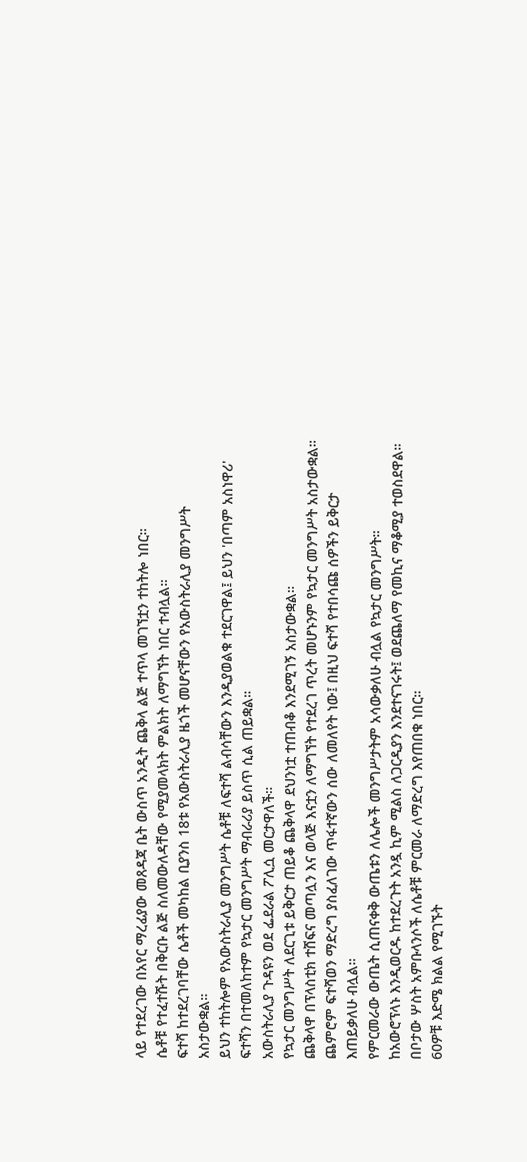ላይ የተደረገው በአየር ማረፊያው መጸዳጃ ቤት ውስጥ አንዲት ጨቅላ ልጅ ተጥላ መገኘቷን ተከትሎ ነበር።
ሴቶቹ የተፈተሹት በቅርቡ ልጅ ስለመውለዳቸው የሚያመላክት ምልክት ለማግኘት ነበር ተብሏል።
ፍተሻ ከተደረገባቸው ሴቶች መካከል ቢያንስ 18ቱ የአውስትራሊያ ዜጎች መሆናቸውን የአውስትራሊያ መንግሥት አስታውቋል።
ይህን ተከትሎም የአውስትራሊያ መንግሥት ሴቶቹ ለፍተሻ ልብሳቸውን እንዲያወልቁ ተደርገዋል፤ ይህን 'በጣም አስነዋሪ' ፍተሻን በተመለከተም የኳታር መንግሥት ማብራሪያ ይስጥ ሲል ጠይቋል።
አውስትራሊያ ጉዳዩን ወደ ፌደራል ፖሊሷ መርታዋለች።
የኳታር መንግሥት ለደርጊቱ ይቅርታ ጠይቆ ጨቅላዋ ደህንነቷ ተጠብቆ እንደሚገኝ አስታውቋል።
ጨቅላዋ በፕላስቲክ ተሸፍና መጣሏን እና ወላጅ እናቷን ለማግኘት የተደረገ ጥረት መሆኑንም የኳታር መንግሥት አስታውቋል። ጨምሮም ፍተሻወን ማድረግ ያስፈለገው ጥፋተኛውን ሰው ለመለየት ነው፤ በዚህ ፍተሻ የተበሳጩ ሰዎችን ይቅርታ እጠይቃለሁ ብሏል።
የምርመራው ውጤት ሲጠናቀቅ ውጤቱን ለሌሎች መንግሥታትም አሳውቃለሁ ብሏል የኳታር መንግሥት።
ከአውሮፕላኑ እንዲወርዱ ከተደረጉት አንዷ ኪም ሚልስ ለጋርዲያን እንደተናገሩት፤ ወደጨለማ የመኪና ማቆሚያ ተወስደዋል። በቦታው ሦስት አምቡላንሶች ለሴቶቹ ምርመራ ለማድረግ እየጠበቁ ነበር።
60ዎቹ እድሜ ክልል የሚገኙት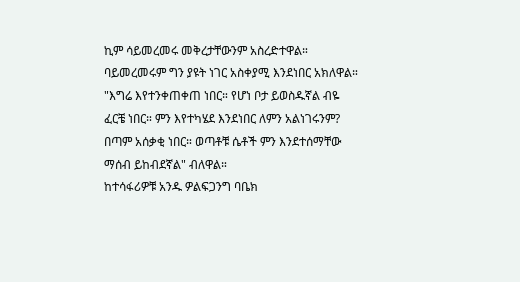ኪም ሳይመረመሩ መቅረታቸውንም አስረድተዋል። ባይመረመሩም ግን ያዩት ነገር አስቀያሚ እንደነበር አክለዋል።
"እግሬ እየተንቀጠቀጠ ነበር። የሆነ ቦታ ይወስዱኛል ብዬ ፈርቼ ነበር። ምን እየተካሄደ እንደነበር ለምን አልነገሩንም? በጣም አሰቃቂ ነበር። ወጣቶቹ ሴቶች ምን እንደተሰማቸው ማሰብ ይከብደኛል" ብለዋል።
ከተሳፋሪዎቹ አንዱ ዎልፍጋንግ ባቤክ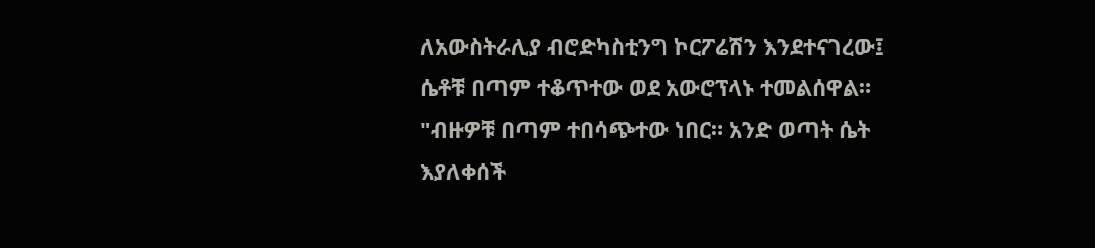ለአውስትራሊያ ብሮድካስቲንግ ኮርፖሬሽን እንደተናገረው፤ ሴቶቹ በጣም ተቆጥተው ወደ አውሮፕላኑ ተመልሰዋል።
"ብዙዎቹ በጣም ተበሳጭተው ነበር። አንድ ወጣት ሴት እያለቀሰች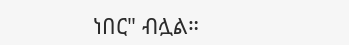ነበር" ብሏል።